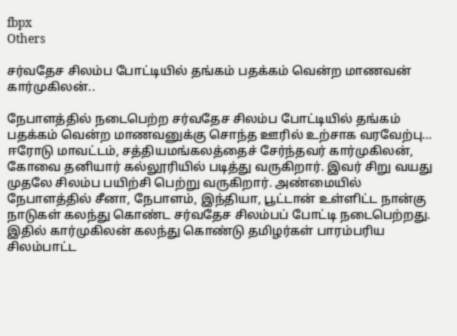fbpx
Others

சர்வதேச சிலம்ப போட்டியில் தங்கம் பதக்கம் வென்ற மாணவன் கார்முகிலன்..

நேபாளத்தில் நடைபெற்ற சர்வதேச சிலம்ப போட்டியில் தங்கம் பதக்கம் வென்ற மாணவனுக்கு சொந்த ஊரில் உற்சாக வரவேற்பு…  ஈரோடு மாவட்டம், சத்தியமங்கலத்தைச் சேர்ந்தவர் கார்முகிலன், கோவை தனியார் கல்லூரியில் படித்து வருகிறார். இவர் சிறு வயது முதலே சிலம்ப பயிற்சி பெற்று வருகிறார். அண்மையில் நேபாளத்தில் சீனா, நேபாளம், இந்தியா, பூட்டான் உள்ளிட்ட நான்கு நாடுகள் கலந்து கொண்ட சர்வதேச சிலம்பப் போட்டி நடைபெற்றது. இதில் கார்முகிலன் கலந்து கொண்டு தமிழர்கள் பாரம்பரிய சிலம்பாட்ட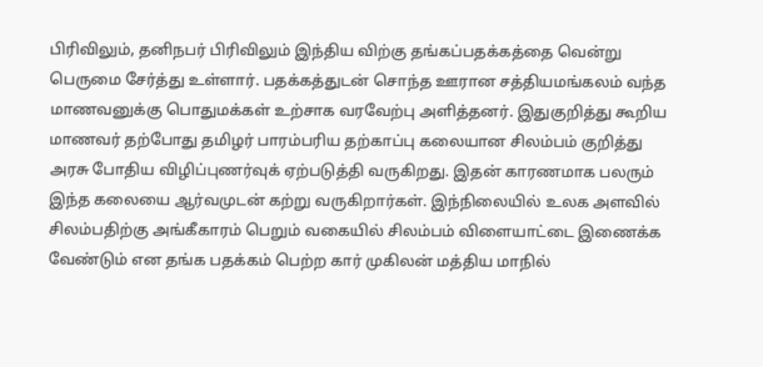பிரிவிலும், தனிநபர் பிரிவிலும் இந்திய விற்கு தங்கப்பதக்கத்தை வென்று பெருமை சேர்த்து உள்ளார். பதக்கத்துடன் சொந்த ஊரான சத்தியமங்கலம் வந்த மாணவனுக்கு பொதுமக்கள் உற்சாக வரவேற்பு அளித்தனர். இதுகுறித்து கூறிய மாணவர் தற்போது தமிழர் பாரம்பரிய தற்காப்பு கலையான சிலம்பம் குறித்து அரசு போதிய விழிப்புணர்வுக் ஏற்படுத்தி வருகிறது. இதன் காரணமாக பலரும் இந்த கலையை ஆர்வமுடன் கற்று வருகிறார்கள். இந்நிலையில் உலக அளவில் சிலம்பதிற்கு அங்கீகாரம் பெறும் வகையில் சிலம்பம் விளையாட்டை இணைக்க வேண்டும் என தங்க பதக்கம் பெற்ற கார் முகிலன் மத்திய மாநில்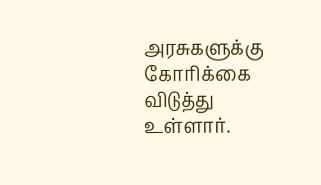அரசுகளுக்கு கோரிக்கை விடுத்து உள்ளார்.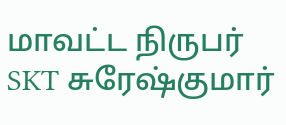மாவட்ட நிருபர் SKT சுரேஷ்குமார்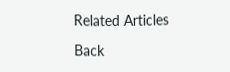Related Articles

Back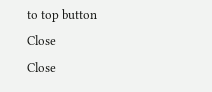to top button
Close
Close